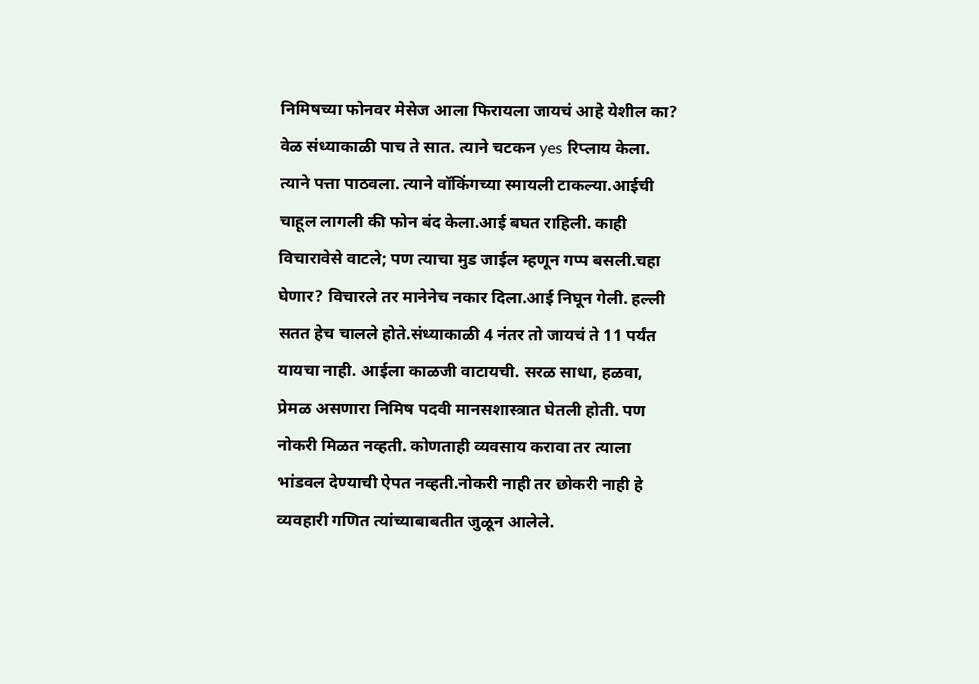निमिषच्या फोनवर मेसेज आला फिरायला जायचं आहे येशील का? वेळ संध्याकाळी पाच ते सात. त्याने चटकन yes रिप्लाय केला. त्याने पत्ता पाठवला. त्याने वॉकिंगच्या स्मायली टाकल्या.आईची चाहूल लागली की फोन बंद केला.आई बघत राहिली. काही विचारावेसे वाटले; पण त्याचा मुड जाईल म्हणून गप्प बसली.चहा घेणार? विचारले तर मानेनेच नकार दिला.आई निघून गेली. हल्ली सतत हेच चालले होते.संध्याकाळी 4 नंतर तो जायचं ते 11 पर्यंत यायचा नाही. आईला काळजी वाटायची. सरळ साधा, हळवा, प्रेमळ असणारा निमिष पदवी मानसशास्त्रात घेतली होती. पण नोकरी मिळत नव्हती. कोणताही व्यवसाय करावा तर त्याला भांडवल देण्याची ऐपत नव्हती.नोकरी नाही तर छोकरी नाही हे व्यवहारी गणित त्यांच्याबाबतीत जुळून आलेले.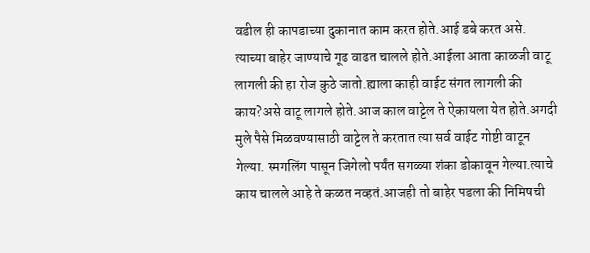वडील ही कापडाच्या दुकानात काम करत होते.आई डबे करत असे.
त्याच्या बाहेर जाण्याचे गूढ वाढत चालले होते.आईला आता काळजी वाटू लागली की हा रोज कुठे जातो.ह्याला काही वाईट संगत लागली की काय?असे वाटू लागले होते.आज काल वाट्टेल ते ऐकायला येत होते.अगदी मुले पैसे मिळवण्यासाठी वाट्टेल ते करतात त्या सर्व वाईट गोष्टी वाटून गेल्या. स्मगलिंग पासून जिगेलो पर्यंत सगळ्या शंका डोकावून गेल्या.त्याचे काय चालले आहे ते कळत नव्हतं.आजही तो बाहेर पडला की निमिषची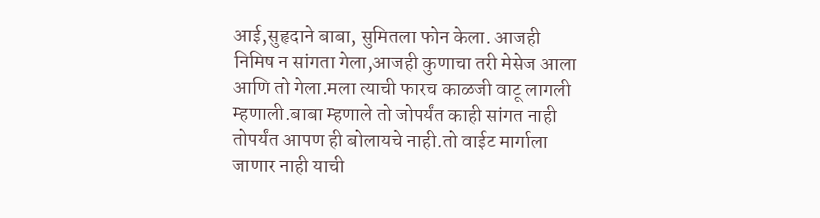आई,सुहृदाने बाबा, सुमितला फोन केला. आजही निमिष न सांगता गेला,आजही कुणाचा तरी मेसेज आला आणि तो गेला.मला त्याची फारच काळजी वाटू लागली म्हणाली.बाबा म्हणाले तो जोपर्यंत काही सांगत नाही तोपर्यंत आपण ही बोलायचे नाही.तो वाईट मार्गाला जाणार नाही याची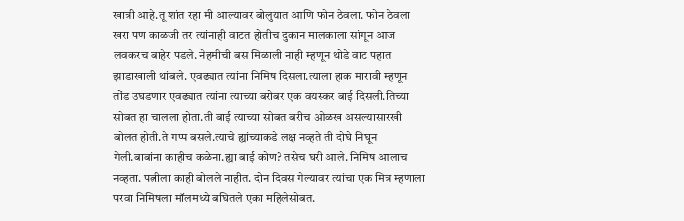खात्री आहे.तू शांत रहा मी आल्यावर बोलुयात आणि फोन ठेवला. फोन ठेवला खरा पण काळजी तर त्यांनाही वाटत होतीच दुकान मालकाला सांगून आज लवकरच बाहेर पडले. नेहमीची बस मिळाली नाही म्हणून थोडे वाट पहात झाडाखाली थांबले. एवढ्यात त्यांना निमिष दिसला.त्याला हाक मारावी म्हणून तोंड उघडणार एवढ्यात त्यांना त्याच्या बरोबर एक वयस्कर बाई दिसली.तिच्या सोबत हा चालला होता.ती बाई त्याच्या सोबत बरीच ओळख असल्यासारखी बोलत होती.ते गप्प बसले.त्याचे ह्यांच्याकडे लक्ष नव्हते ती दोघे निघून गेली.बाबांना काहीच कळेना.ह्या बाई कोण? तसेच घरी आले. निमिष आलाच नव्हता. पत्नीला काही बोलले नाहीत. दोन दिवस गेल्यावर त्यांचा एक मित्र म्हणाला परवा निमिषला मॉलमध्ये बघितले एका महिलेसोबत.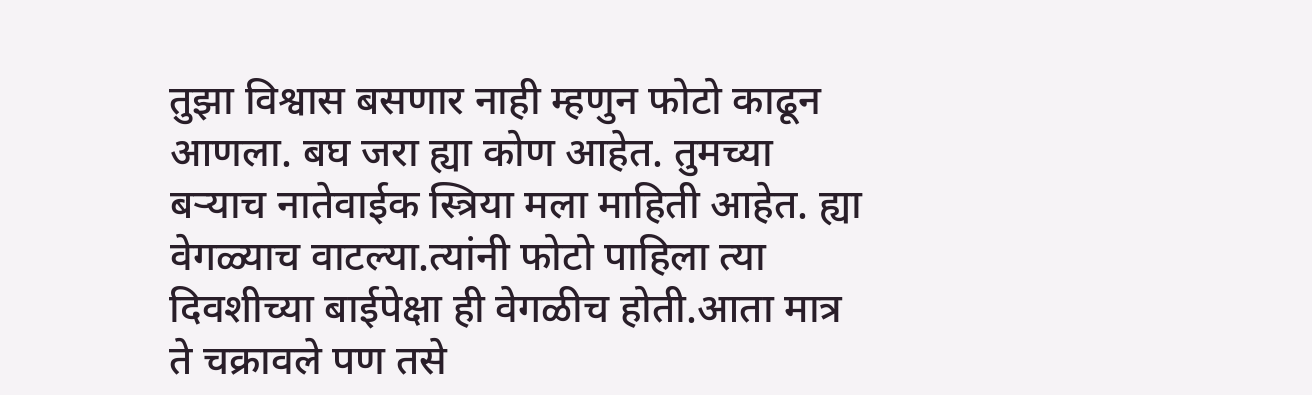तुझा विश्वास बसणार नाही म्हणुन फोटो काढून आणला. बघ जरा ह्या कोण आहेत. तुमच्या बऱ्याच नातेवाईक स्त्रिया मला माहिती आहेत. ह्या वेगळ्याच वाटल्या.त्यांनी फोटो पाहिला त्या दिवशीच्या बाईपेक्षा ही वेगळीच होती.आता मात्र ते चक्रावले पण तसे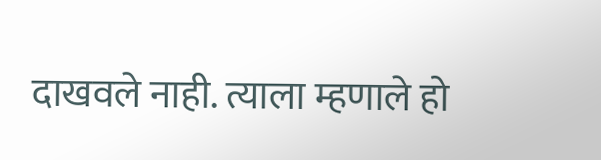दाखवले नाही. त्याला म्हणाले हो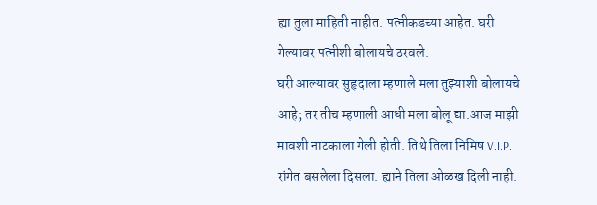ह्या तुला माहिती नाहीत. पत्नीकडच्या आहेत. घरी गेल्यावर पत्नीशी बोलायचे ठरवले.
घरी आल्यावर सुहृदाला म्हणाले मला तुझ्याशी बोलायचे आहे; तर तीच म्हणाली आधी मला बोलू द्या.आज माझी मावशी नाटकाला गेली होती. तिथे तिला निमिष V.I.P. रांगेत बसलेला दिसला. ह्याने तिला ओळख दिली नाही.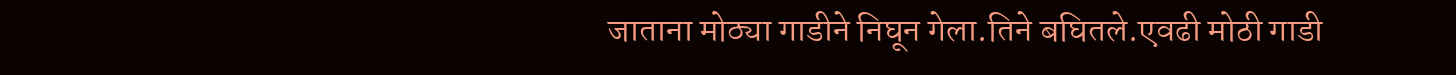जाताना मोठ्या गाडीने निघून गेला.तिने बघितले.एवढी मोठी गाडी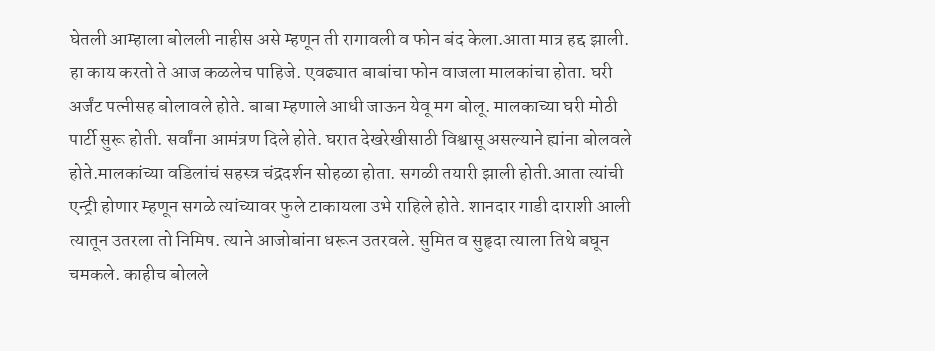घेतली आम्हाला बोलली नाहीस असे म्हणून ती रागावली व फोन बंद केला.आता मात्र हद्द झाली. हा काय करतो ते आज कळलेच पाहिजे. एवढ्यात बाबांचा फोन वाजला मालकांचा होता. घरी अर्जंट पत्नीसह बोलावले होते. बाबा म्हणाले आधी जाऊन येवू मग बोलू. मालकाच्या घरी मोठी पार्टी सुरू होती. सर्वांना आमंत्रण दिले होते. घरात देखरेखीसाठी विश्वासू असल्याने ह्यांना बोलवले होते.मालकांच्या वडिलांचं सहस्त्र चंद्रदर्शन सोहळा होता. सगळी तयारी झाली होती.आता त्यांची एन्ट्री होणार म्हणून सगळे त्यांच्यावर फुले टाकायला उभे राहिले होते. शानदार गाडी दाराशी आली त्यातून उतरला तो निमिष. त्याने आजोबांना धरून उतरवले. सुमित व सुहृदा त्याला तिथे बघून चमकले. काहीच बोलले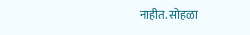नाहीत. सोहळा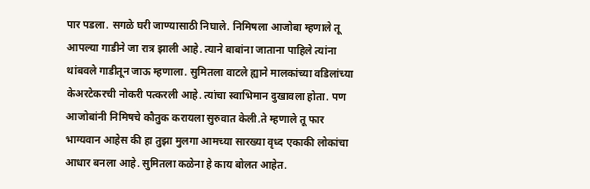पार पडला. सगळे घरी जाण्यासाठी निघाले. निमिषला आजोबा म्हणाले तू आपल्या गाडीने जा रात्र झाली आहे. त्याने बाबांना जाताना पाहिले त्यांना थांबवले गाडीतून जाऊ म्हणाला. सुमितला वाटले ह्याने मालकांच्या वडिलांच्या केअरटेकरची नोकरी पत्करली आहे. त्यांचा स्वाभिमान दुखावला होता. पण आजोबांनी निमिषचे कौतुक करायला सुरुवात केली.ते म्हणाले तू फार भाग्यवान आहेस की हा तुझा मुलगा आमच्या सारख्या वृध्द एकाकी लोकांचा आधार बनला आहे. सुमितला कळेना हे काय बोलत आहेत.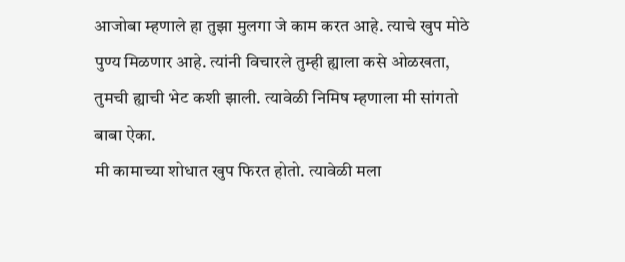आजोबा म्हणाले हा तुझा मुलगा जे काम करत आहे. त्याचे खुप मोठे पुण्य मिळणार आहे. त्यांनी विचारले तुम्ही ह्याला कसे ओळखता, तुमची ह्याची भेट कशी झाली. त्यावेळी निमिष म्हणाला मी सांगतो बाबा ऐका.
मी कामाच्या शोधात खुप फिरत होतो. त्यावेळी मला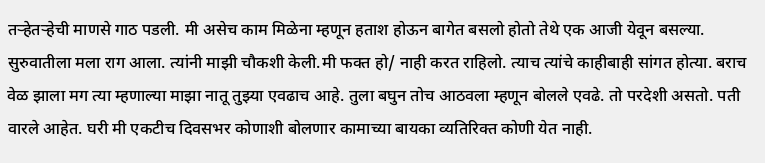तऱ्हेतऱ्हेची माणसे गाठ पडली. मी असेच काम मिळेना म्हणून हताश होऊन बागेत बसलो होतो तेथे एक आजी येवून बसल्या. सुरुवातीला मला राग आला. त्यांनी माझी चौकशी केली.मी फक्त हो/ नाही करत राहिलो. त्याच त्यांचे काहीबाही सांगत होत्या. बराच वेळ झाला मग त्या म्हणाल्या माझा नातू तुझ्या एवढाच आहे. तुला बघुन तोच आठवला म्हणून बोलले एवढे. तो परदेशी असतो. पती वारले आहेत. घरी मी एकटीच दिवसभर कोणाशी बोलणार कामाच्या बायका व्यतिरिक्त कोणी येत नाही.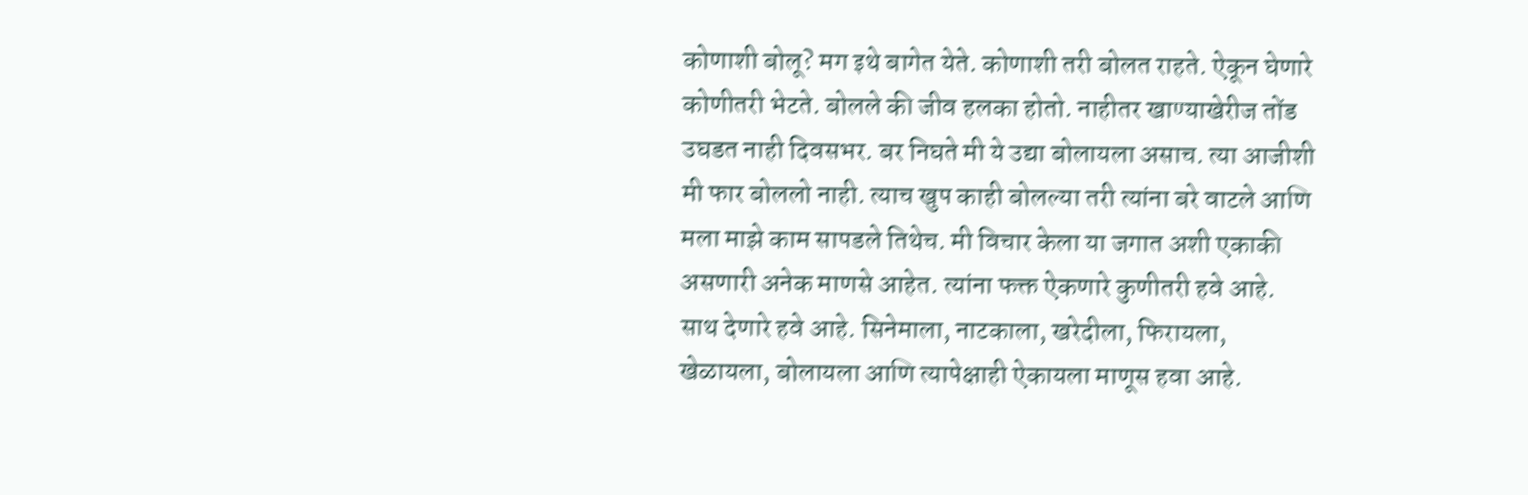कोणाशी बोलू? मग इथे बागेत येते. कोणाशी तरी बोलत राहते. ऐकून घेणारे कोणीतरी भेटते. बोलले की जीव हलका होतो. नाहीतर खाण्याखेरीज तोंड उघडत नाही दिवसभर. बर निघते मी ये उद्या बोलायला असाच. त्या आजीशी मी फार बोललो नाही. त्याच खुप काही बोलल्या तरी त्यांना बरे वाटले आणि मला माझे काम सापडले तिथेच. मी विचार केला या जगात अशी एकाकी असणारी अनेक माणसे आहेत. त्यांना फक्त ऐकणारे कुणीतरी हवे आहे. साथ देणारे हवे आहे. सिनेमाला, नाटकाला, खरेदीला, फिरायला, खेळायला, बोलायला आणि त्यापेक्षाही ऐकायला माणूस हवा आहे.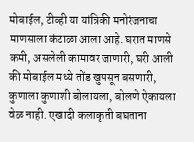मोबाईल, टीव्ही या यांत्रिकी मनोरंजनाचा माणसाला कंटाळा आला आहे. घरात माणसे कमी, असलेली कामावर जाणारी, घरी आली की मोबाईल मध्ये तोंड खुपसून बसणारी, कुणाला कुणाशी बोलायला, बोलणे ऐकायला वेळ नाही. एखादी कलाकृती बघताना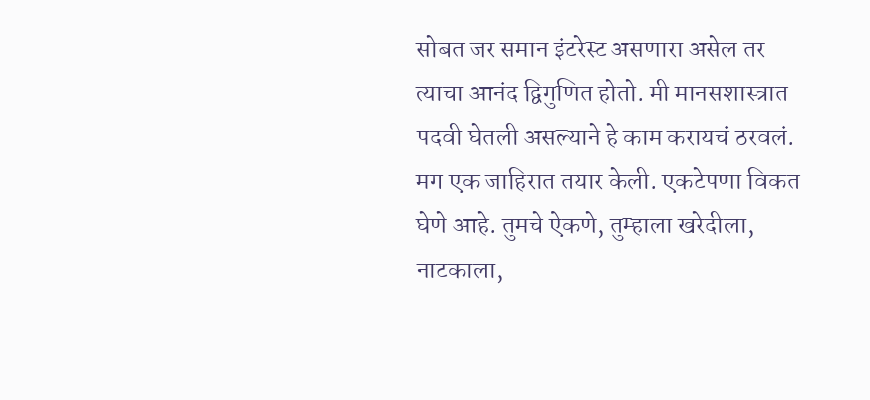सोबत जर समान इंटरेस्ट असणारा असेल तर त्याचा आनंद द्विगुणित होतो. मी मानसशास्त्रात पदवी घेतली असल्याने हे काम करायचं ठरवलं. मग एक जाहिरात तयार केली. एकटेपणा विकत घेणे आहे. तुमचे ऐकणे, तुम्हाला खरेदीला, नाटकाला,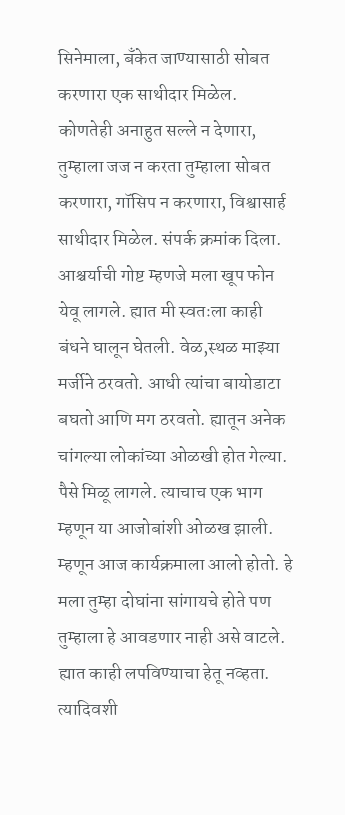सिनेमाला, बँकेत जाण्यासाठी सोबत करणारा एक साथीदार मिळेल. कोणतेही अनाहुत सल्ले न देणारा, तुम्हाला जज न करता तुम्हाला सोबत करणारा, गॉसिप न करणारा, विश्वासार्ह साथीदार मिळेल. संपर्क क्रमांक दिला. आश्चर्याची गोष्ट म्हणजे मला खूप फोन येवू लागले. ह्यात मी स्वतःला काही बंधने घालून घेतली. वेळ,स्थळ माझ्या मर्जीने ठरवतो. आधी त्यांचा बायोडाटा बघतो आणि मग ठरवतो. ह्यातून अनेक चांगल्या लोकांच्या ओळखी होत गेल्या. पैसे मिळू लागले. त्याचाच एक भाग म्हणून या आजोबांशी ओळख झाली. म्हणून आज कार्यक्रमाला आलो होतो. हे मला तुम्हा दोघांना सांगायचे होते पण तुम्हाला हे आवडणार नाही असे वाटले. ह्यात काही लपविण्याचा हेतू नव्हता. त्यादिवशी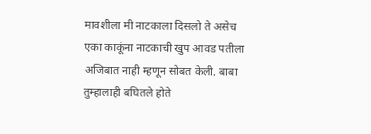मावशीला मी नाटकाला दिसलो ते असेच एका काकूंना नाटकाची खुप आवड पतीला अजिबात नाही म्हणून सोबत केली. बाबा तुम्हालाही बघितले होते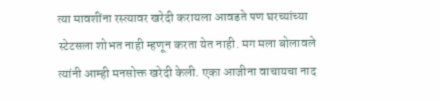त्या मावशींना रस्त्यावर खरेदी करायला आवडते पण घरच्यांच्या स्टेटसला शोभत नाही म्हणून करता येत नाही. मग मला बोलावले त्यांनी आम्ही मनसोक्त खरेदी केली. एका आजीना वाचायचा नाद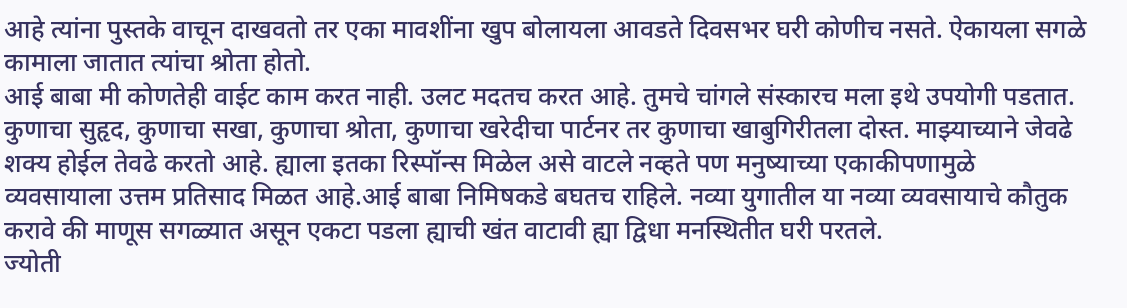आहे त्यांना पुस्तके वाचून दाखवतो तर एका मावशींना खुप बोलायला आवडते दिवसभर घरी कोणीच नसते. ऐकायला सगळे कामाला जातात त्यांचा श्रोता होतो.
आई बाबा मी कोणतेही वाईट काम करत नाही. उलट मदतच करत आहे. तुमचे चांगले संस्कारच मला इथे उपयोगी पडतात. कुणाचा सुहृद, कुणाचा सखा, कुणाचा श्रोता, कुणाचा खरेदीचा पार्टनर तर कुणाचा खाबुगिरीतला दोस्त. माझ्याच्याने जेवढे शक्य होईल तेवढे करतो आहे. ह्याला इतका रिस्पॉन्स मिळेल असे वाटले नव्हते पण मनुष्याच्या एकाकीपणामुळे व्यवसायाला उत्तम प्रतिसाद मिळत आहे.आई बाबा निमिषकडे बघतच राहिले. नव्या युगातील या नव्या व्यवसायाचे कौतुक करावे की माणूस सगळ्यात असून एकटा पडला ह्याची खंत वाटावी ह्या द्विधा मनस्थितीत घरी परतले.
ज्योती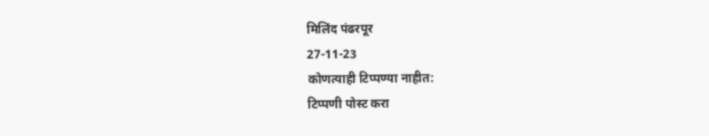मिलिंद पंढरपूर
27-11-23
कोणत्याही टिप्पण्या नाहीत:
टिप्पणी पोस्ट करा